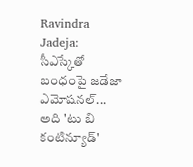Ravindra Jadeja: సీఎస్కేతో బంధంపై జడేజా ఎమోషనల్... అది 'టు బి కంటిన్యూడ్'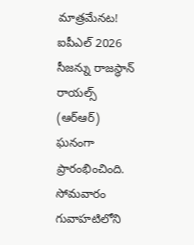మాత్రమేనట!
ఐపీఎల్ 2026 సీజన్ను రాజస్థాన్ రాయల్స్ (ఆర్ఆర్) ఘనంగా ప్రారంభించింది. సోమవారం గువాహటిలోని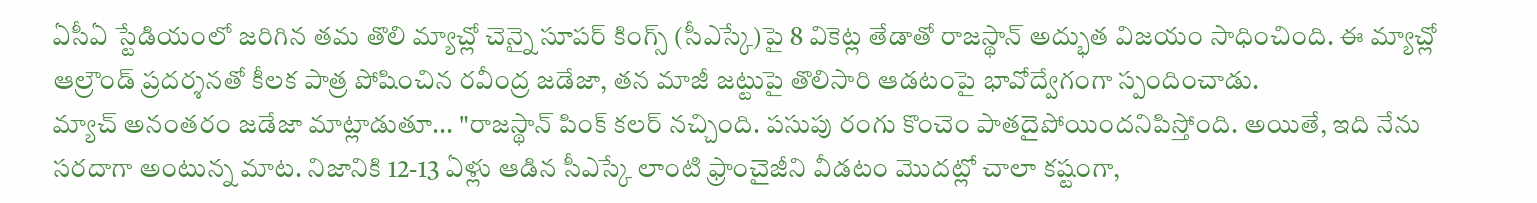ఏసీఏ స్టేడియంలో జరిగిన తమ తొలి మ్యాచ్లో చెన్నై సూపర్ కింగ్స్ (సీఎస్కే)పై 8 వికెట్ల తేడాతో రాజస్థాన్ అద్భుత విజయం సాధించింది. ఈ మ్యాచ్లో ఆల్రౌండ్ ప్రదర్శనతో కీలక పాత్ర పోషించిన రవీంద్ర జడేజా, తన మాజీ జట్టుపై తొలిసారి ఆడటంపై భావోద్వేగంగా స్పందించాడు.
మ్యాచ్ అనంతరం జడేజా మాట్లాడుతూ... "రాజస్థాన్ పింక్ కలర్ నచ్చింది. పసుపు రంగు కొంచెం పాతదైపోయిందనిపిస్తోంది. అయితే, ఇది నేను సరదాగా అంటున్న మాట. నిజానికి 12-13 ఏళ్లు ఆడిన సీఎస్కే లాంటి ఫ్రాంచైజీని వీడటం మొదట్లో చాలా కష్టంగా,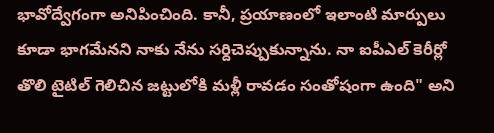భావోద్వేగంగా అనిపించింది. కానీ, ప్రయాణంలో ఇలాంటి మార్పులు కూడా భాగమేనని నాకు నేను సర్దిచెప్పుకున్నాను. నా ఐపీఎల్ కెరీర్లో తొలి టైటిల్ గెలిచిన జట్టులోకి మళ్లీ రావడం సంతోషంగా ఉంది" అని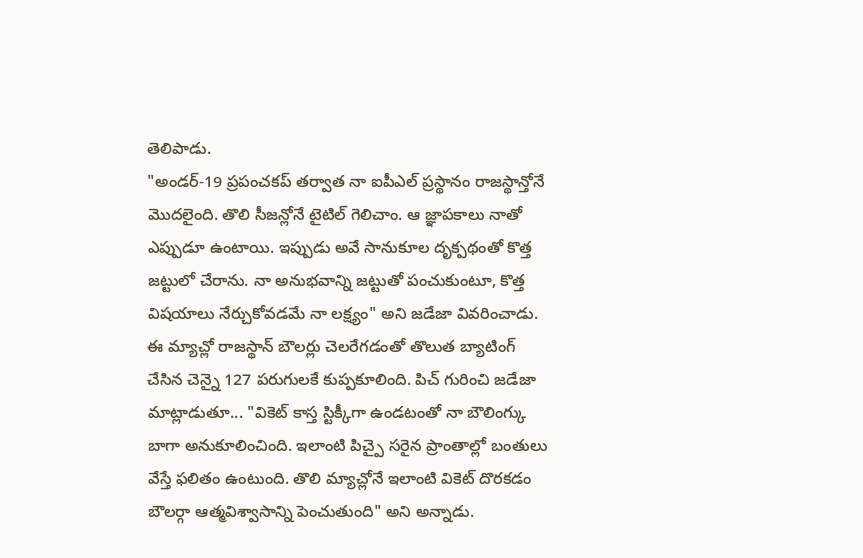తెలిపాడు.
"అండర్-19 ప్రపంచకప్ తర్వాత నా ఐపీఎల్ ప్రస్థానం రాజస్థాన్తోనే మొదలైంది. తొలి సీజన్లోనే టైటిల్ గెలిచాం. ఆ జ్ఞాపకాలు నాతో ఎప్పుడూ ఉంటాయి. ఇప్పుడు అవే సానుకూల దృక్పథంతో కొత్త జట్టులో చేరాను. నా అనుభవాన్ని జట్టుతో పంచుకుంటూ, కొత్త విషయాలు నేర్చుకోవడమే నా లక్ష్యం" అని జడేజా వివరించాడు.
ఈ మ్యాచ్లో రాజస్థాన్ బౌలర్లు చెలరేగడంతో తొలుత బ్యాటింగ్ చేసిన చెన్నై 127 పరుగులకే కుప్పకూలింది. పిచ్ గురించి జడేజా మాట్లాడుతూ... "వికెట్ కాస్త స్టిక్కీగా ఉండటంతో నా బౌలింగ్కు బాగా అనుకూలించింది. ఇలాంటి పిచ్పై సరైన ప్రాంతాల్లో బంతులు వేస్తే ఫలితం ఉంటుంది. తొలి మ్యాచ్లోనే ఇలాంటి వికెట్ దొరకడం బౌలర్గా ఆత్మవిశ్వాసాన్ని పెంచుతుంది" అని అన్నాడు.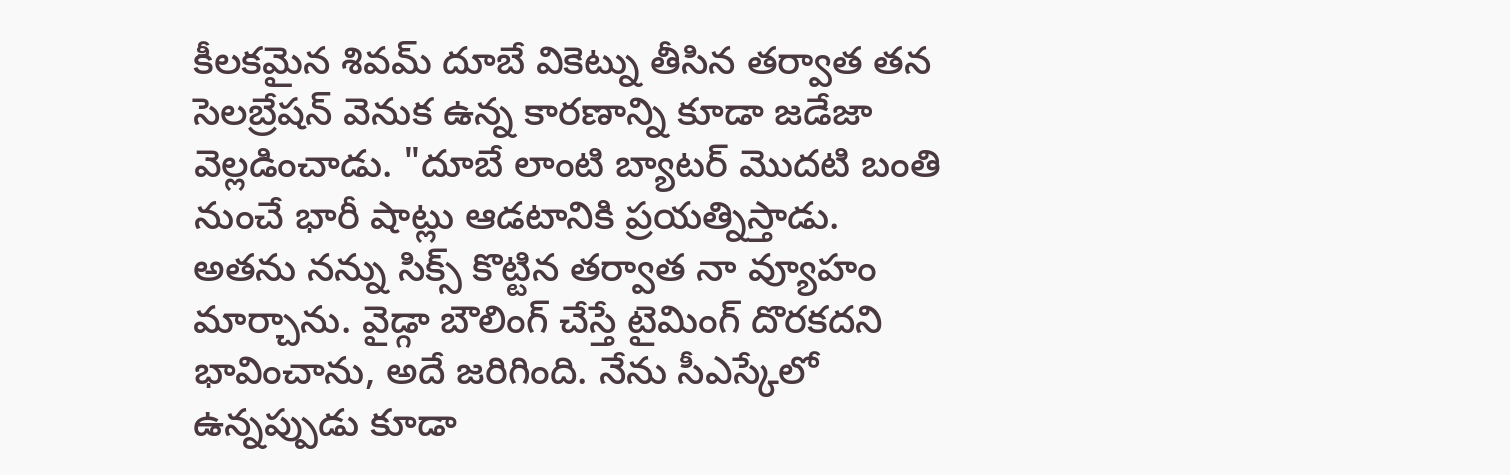కీలకమైన శివమ్ దూబే వికెట్ను తీసిన తర్వాత తన సెలబ్రేషన్ వెనుక ఉన్న కారణాన్ని కూడా జడేజా వెల్లడించాడు. "దూబే లాంటి బ్యాటర్ మొదటి బంతి నుంచే భారీ షాట్లు ఆడటానికి ప్రయత్నిస్తాడు. అతను నన్ను సిక్స్ కొట్టిన తర్వాత నా వ్యూహం మార్చాను. వైడ్గా బౌలింగ్ చేస్తే టైమింగ్ దొరకదని భావించాను, అదే జరిగింది. నేను సీఎస్కేలో ఉన్నప్పుడు కూడా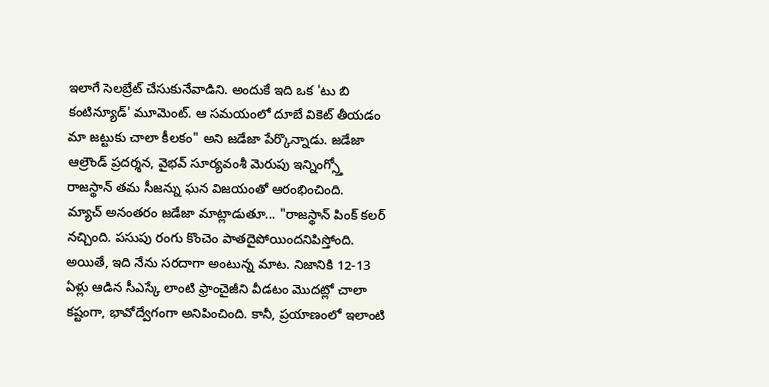ఇలాగే సెలబ్రేట్ చేసుకునేవాడిని. అందుకే ఇది ఒక 'టు బి కంటిన్యూడ్' మూమెంట్. ఆ సమయంలో దూబే వికెట్ తీయడం మా జట్టుకు చాలా కీలకం" అని జడేజా పేర్కొన్నాడు. జడేజా ఆల్రౌండ్ ప్రదర్శన, వైభవ్ సూర్యవంశీ మెరుపు ఇన్నింగ్స్తో రాజస్థాన్ తమ సీజన్ను ఘన విజయంతో ఆరంభించింది.
మ్యాచ్ అనంతరం జడేజా మాట్లాడుతూ... "రాజస్థాన్ పింక్ కలర్ నచ్చింది. పసుపు రంగు కొంచెం పాతదైపోయిందనిపిస్తోంది. అయితే, ఇది నేను సరదాగా అంటున్న మాట. నిజానికి 12-13 ఏళ్లు ఆడిన సీఎస్కే లాంటి ఫ్రాంచైజీని వీడటం మొదట్లో చాలా కష్టంగా, భావోద్వేగంగా అనిపించింది. కానీ, ప్రయాణంలో ఇలాంటి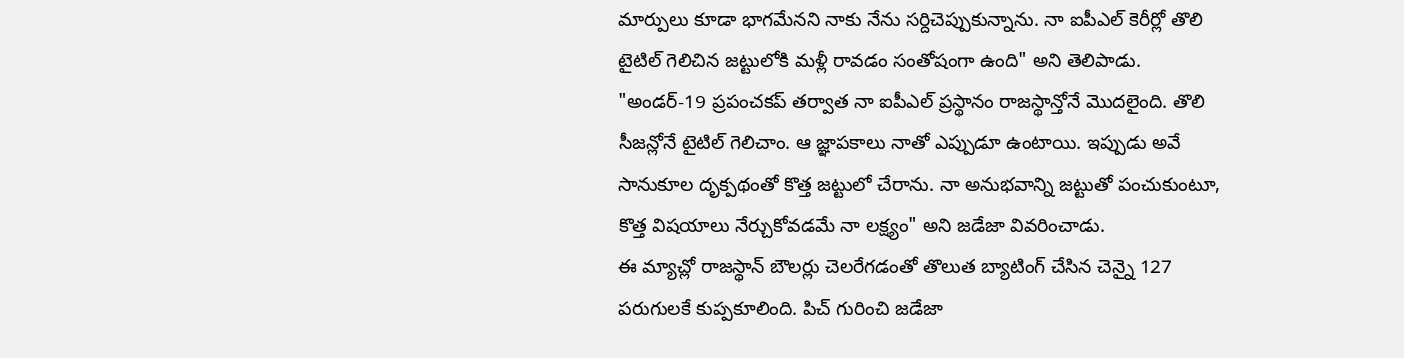మార్పులు కూడా భాగమేనని నాకు నేను సర్దిచెప్పుకున్నాను. నా ఐపీఎల్ కెరీర్లో తొలి టైటిల్ గెలిచిన జట్టులోకి మళ్లీ రావడం సంతోషంగా ఉంది" అని తెలిపాడు.
"అండర్-19 ప్రపంచకప్ తర్వాత నా ఐపీఎల్ ప్రస్థానం రాజస్థాన్తోనే మొదలైంది. తొలి సీజన్లోనే టైటిల్ గెలిచాం. ఆ జ్ఞాపకాలు నాతో ఎప్పుడూ ఉంటాయి. ఇప్పుడు అవే సానుకూల దృక్పథంతో కొత్త జట్టులో చేరాను. నా అనుభవాన్ని జట్టుతో పంచుకుంటూ, కొత్త విషయాలు నేర్చుకోవడమే నా లక్ష్యం" అని జడేజా వివరించాడు.
ఈ మ్యాచ్లో రాజస్థాన్ బౌలర్లు చెలరేగడంతో తొలుత బ్యాటింగ్ చేసిన చెన్నై 127 పరుగులకే కుప్పకూలింది. పిచ్ గురించి జడేజా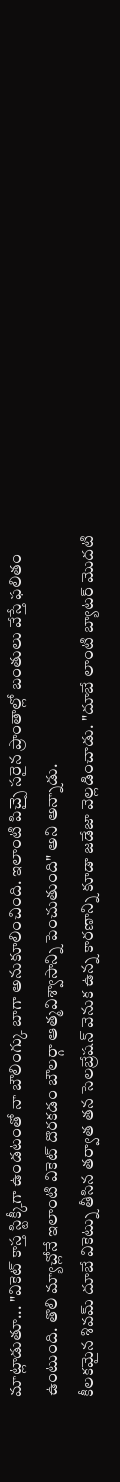మాట్లాడుతూ... "వికెట్ కాస్త స్టిక్కీగా ఉండటంతో నా బౌలింగ్కు బాగా అనుకూలించింది. ఇలాంటి పిచ్పై సరైన ప్రాంతాల్లో బంతులు వేస్తే ఫలితం ఉంటుంది. తొలి మ్యాచ్లోనే ఇలాంటి వికెట్ దొరకడం బౌలర్గా ఆత్మవిశ్వాసాన్ని పెంచుతుంది" అని అన్నాడు.
కీలకమైన శివమ్ దూబే వికెట్ను తీసిన తర్వాత తన సెలబ్రేషన్ వెనుక ఉన్న కారణాన్ని కూడా జడేజా వెల్లడించాడు. "దూబే లాంటి బ్యాటర్ మొదటి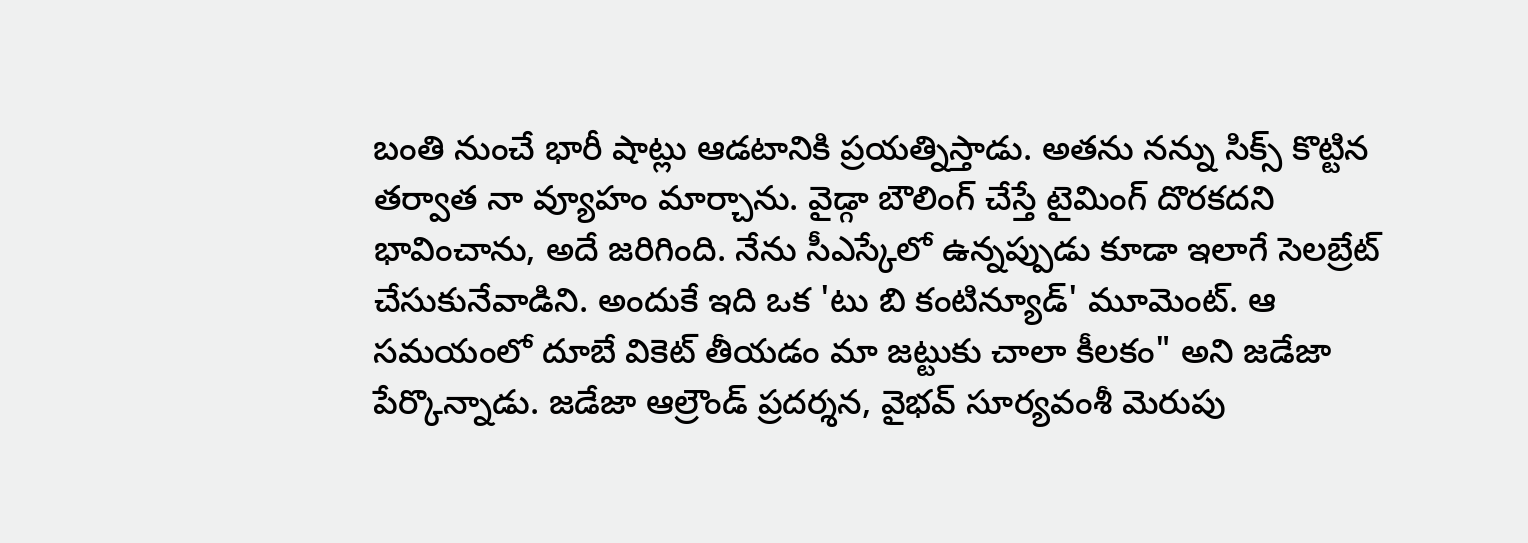బంతి నుంచే భారీ షాట్లు ఆడటానికి ప్రయత్నిస్తాడు. అతను నన్ను సిక్స్ కొట్టిన తర్వాత నా వ్యూహం మార్చాను. వైడ్గా బౌలింగ్ చేస్తే టైమింగ్ దొరకదని భావించాను, అదే జరిగింది. నేను సీఎస్కేలో ఉన్నప్పుడు కూడా ఇలాగే సెలబ్రేట్ చేసుకునేవాడిని. అందుకే ఇది ఒక 'టు బి కంటిన్యూడ్' మూమెంట్. ఆ సమయంలో దూబే వికెట్ తీయడం మా జట్టుకు చాలా కీలకం" అని జడేజా పేర్కొన్నాడు. జడేజా ఆల్రౌండ్ ప్రదర్శన, వైభవ్ సూర్యవంశీ మెరుపు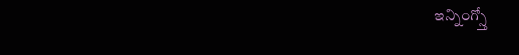ఇన్నింగ్స్తో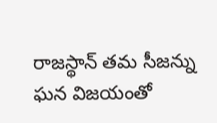రాజస్థాన్ తమ సీజన్ను ఘన విజయంతో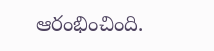ఆరంభించింది.